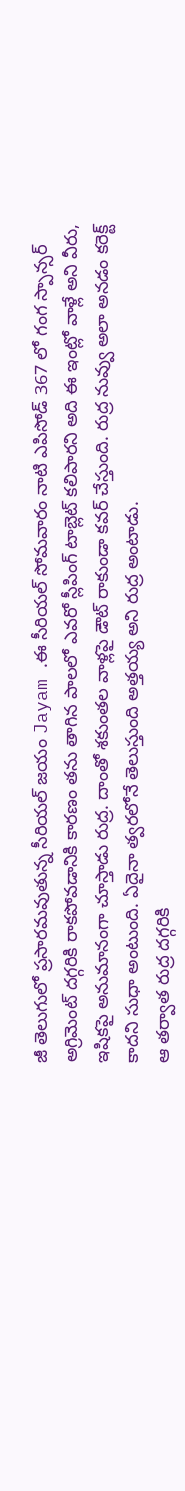జీ తెలుగులో ప్రసారమవుతున్న సీరియల్ జయం Jayam .ఈ సీరియల్ సోమవారం నాటి ఎపిసోడ్ 367 లో గంగ స్పాన్సర్ అగ్రిమెంట్ దగ్గరికి రాకపోవడానికి కారణం తను తాగిన పాలలో ఎవరో స్లీపింగ్ టాబ్లెట్ కలిపారని అది ఈ ఇంట్లో వాళ్లే అని వీరు, ఇషికపై అనుమానంగా చూస్తాడు రుద్ర. దాంతో శకుంతల వాళ్లపై డౌట్ రాకుండా కవర్ చేస్తుంది. రుద్ర నువ్వు అలా అనడం కరెక్ట్ కాదని సుధా అంటుంది. ఏదైనా త్వరలోనే తెలుస్తుంది అత్తయ్య అని రుద్ర అంటాడు.
ఆ తర్వాత రుద్ర దగ్గరికి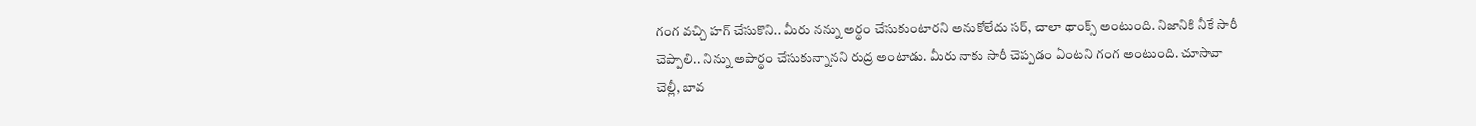గంగ వచ్చి హగ్ చేసుకొని.. మీరు నన్ను అర్థం చేసుకుంటారని అనుకోలేదు సర్, చాలా థాంక్స్ అంటుంది. నిజానికి నీకే సారీ చెప్పాలి.. నిన్ను అపార్థం చేసుకున్నానని రుద్ర అంటాడు. మీరు నాకు సారీ చెప్పడం ఏంటని గంగ అంటుంది. చూసావా చెల్లీ, బావ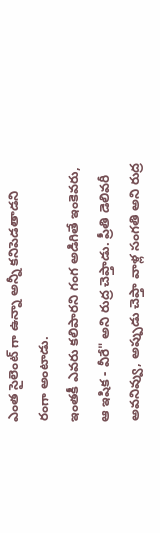ఎంత సైలెంట్ గా ఉన్నా అన్నీ కనిపెడతాడని రంగా అంటాడు.
ఇంతకీ ఎవరు కలిపారని గంగ అడిగితే ఇంకెవరు, ఆ ఇషిక - వీరే" అని రుద్ర చెప్తాడు. ప్రీతి డెలివరీ అవనివ్వు, అప్పుడు చెప్తా వాళ్ల సంగతి అని రుద్ర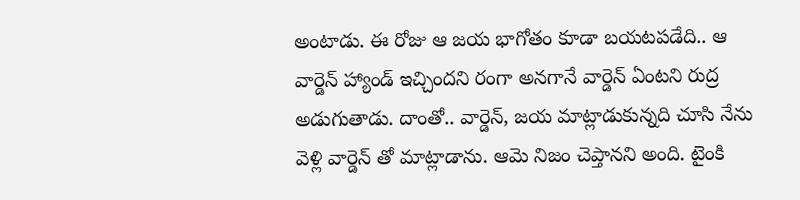అంటాడు. ఈ రోజు ఆ జయ భాగోతం కూడా బయటపడేది.. ఆ వార్డెన్ హ్యాండ్ ఇచ్చిందని రంగా అనగానే వార్డెన్ ఏంటని రుద్ర అడుగుతాడు. దాంతో.. వార్డెన్, జయ మాట్లాడుకున్నది చూసి నేను వెళ్లి వార్డెన్ తో మాట్లాడాను. ఆమె నిజం చెప్తానని అంది. టైంకి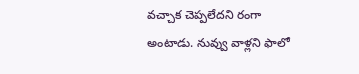వచ్చాక చెప్పలేదని రంగా అంటాడు. నువ్వు వాళ్లని ఫాలో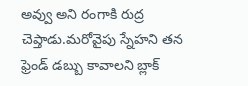అవ్వు అని రంగాకి రుద్ర చెప్తాడు.మరోవైపు స్నేహని తన ఫ్రెండ్ డబ్బు కావాలని బ్లాక్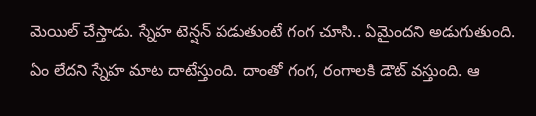మెయిల్ చేస్తాడు. స్నేహ టెన్షన్ పడుతుంటే గంగ చూసి.. ఏమైందని అడుగుతుంది. ఏం లేదని స్నేహ మాట దాటేస్తుంది. దాంతో గంగ, రంగాలకి డౌట్ వస్తుంది. ఆ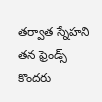తర్వాత స్నేహని తన ఫ్రెండ్స్ కొందరు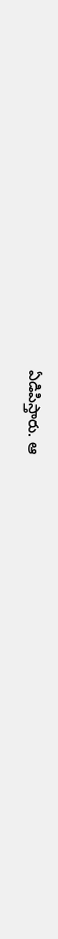ఏడిపిస్తారు. ఆ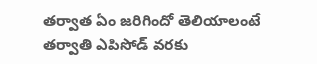తర్వాత ఏం జరిగిందో తెలియాలంటే తర్వాతి ఎపిసోడ్ వరకు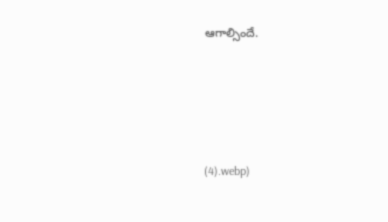ఆగాల్సిందే.





(4).webp)